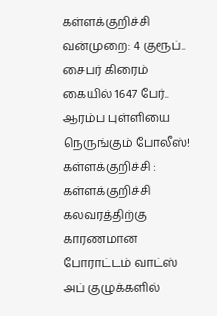கள்ளக்குறிச்சி வன்முறை: 4 குரூப்.. சைபர் கிரைம் கையில் 1647 பேர்.. ஆரம்ப புள்ளியை நெருங்கும் போலீஸ்!
கள்ளக்குறிச்சி : கள்ளக்குறிச்சி கலவரத்திற்கு காரணமான போராட்டம் வாட்ஸ் அப் குழுக்களில்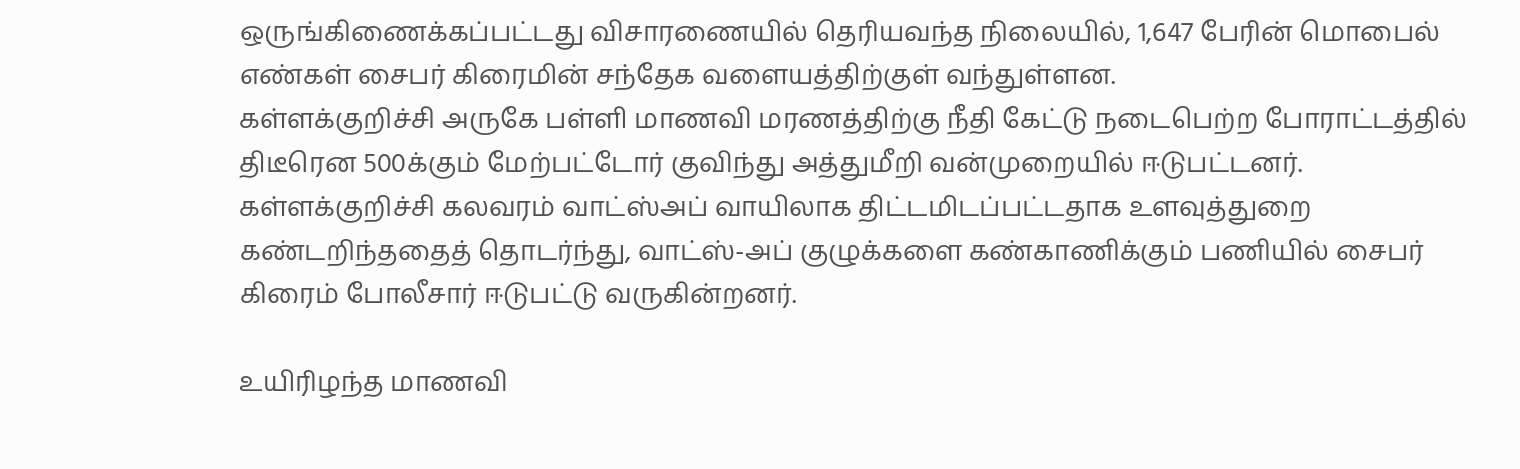ஒருங்கிணைக்கப்பட்டது விசாரணையில் தெரியவந்த நிலையில், 1,647 பேரின் மொபைல் எண்கள் சைபர் கிரைமின் சந்தேக வளையத்திற்குள் வந்துள்ளன.
கள்ளக்குறிச்சி அருகே பள்ளி மாணவி மரணத்திற்கு நீதி கேட்டு நடைபெற்ற போராட்டத்தில் திடீரென 500க்கும் மேற்பட்டோர் குவிந்து அத்துமீறி வன்முறையில் ஈடுபட்டனர்.
கள்ளக்குறிச்சி கலவரம் வாட்ஸ்அப் வாயிலாக திட்டமிடப்பட்டதாக உளவுத்துறை கண்டறிந்ததைத் தொடர்ந்து, வாட்ஸ்-அப் குழுக்களை கண்காணிக்கும் பணியில் சைபர் கிரைம் போலீசார் ஈடுபட்டு வருகின்றனர்.

உயிரிழந்த மாணவி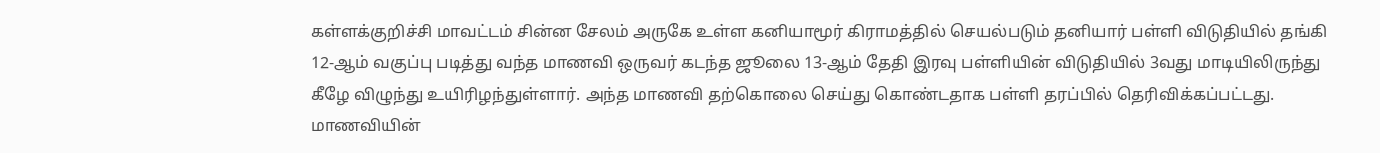கள்ளக்குறிச்சி மாவட்டம் சின்ன சேலம் அருகே உள்ள கனியாமூர் கிராமத்தில் செயல்படும் தனியார் பள்ளி விடுதியில் தங்கி 12-ஆம் வகுப்பு படித்து வந்த மாணவி ஒருவர் கடந்த ஜூலை 13-ஆம் தேதி இரவு பள்ளியின் விடுதியில் 3வது மாடியிலிருந்து கீழே விழுந்து உயிரிழந்துள்ளார். அந்த மாணவி தற்கொலை செய்து கொண்டதாக பள்ளி தரப்பில் தெரிவிக்கப்பட்டது. மாணவியின்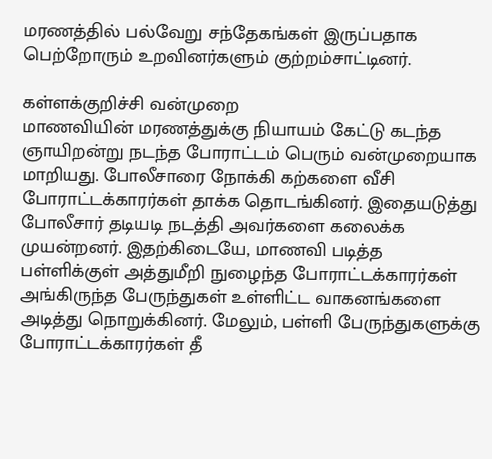மரணத்தில் பல்வேறு சந்தேகங்கள் இருப்பதாக பெற்றோரும் உறவினர்களும் குற்றம்சாட்டினர்.

கள்ளக்குறிச்சி வன்முறை
மாணவியின் மரணத்துக்கு நியாயம் கேட்டு கடந்த ஞாயிறன்று நடந்த போராட்டம் பெரும் வன்முறையாக மாறியது. போலீசாரை நோக்கி கற்களை வீசி போராட்டக்காரர்கள் தாக்க தொடங்கினர். இதையடுத்து போலீசார் தடியடி நடத்தி அவர்களை கலைக்க முயன்றனர். இதற்கிடையே, மாணவி படித்த பள்ளிக்குள் அத்துமீறி நுழைந்த போராட்டக்காரர்கள் அங்கிருந்த பேருந்துகள் உள்ளிட்ட வாகனங்களை அடித்து நொறுக்கினர். மேலும், பள்ளி பேருந்துகளுக்கு போராட்டக்காரர்கள் தீ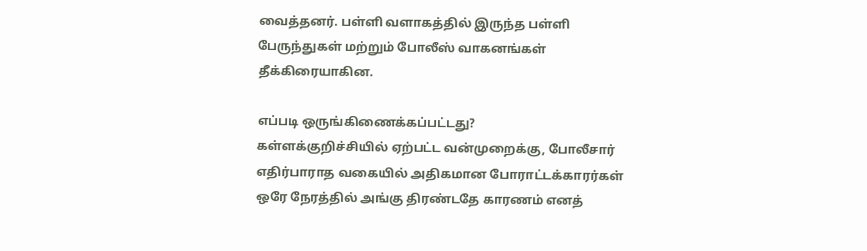வைத்தனர். பள்ளி வளாகத்தில் இருந்த பள்ளி பேருந்துகள் மற்றும் போலீஸ் வாகனங்கள் தீக்கிரையாகின.

எப்படி ஒருங்கிணைக்கப்பட்டது?
கள்ளக்குறிச்சியில் ஏற்பட்ட வன்முறைக்கு, போலீசார் எதிர்பாராத வகையில் அதிகமான போராட்டக்காரர்கள் ஒரே நேரத்தில் அங்கு திரண்டதே காரணம் எனத்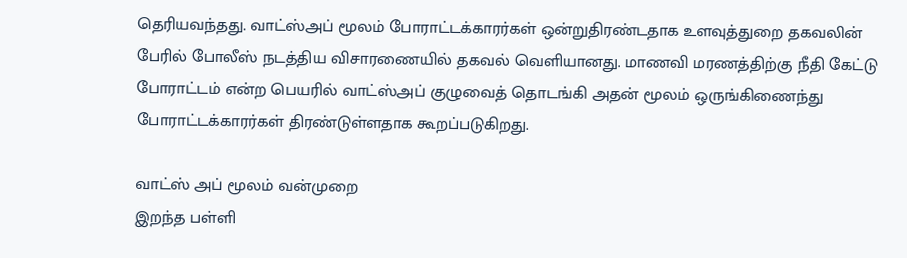தெரியவந்தது. வாட்ஸ்அப் மூலம் போராட்டக்காரர்கள் ஒன்றுதிரண்டதாக உளவுத்துறை தகவலின் பேரில் போலீஸ் நடத்திய விசாரணையில் தகவல் வெளியானது. மாணவி மரணத்திற்கு நீதி கேட்டு போராட்டம் என்ற பெயரில் வாட்ஸ்அப் குழுவைத் தொடங்கி அதன் மூலம் ஒருங்கிணைந்து போராட்டக்காரர்கள் திரண்டுள்ளதாக கூறப்படுகிறது.

வாட்ஸ் அப் மூலம் வன்முறை
இறந்த பள்ளி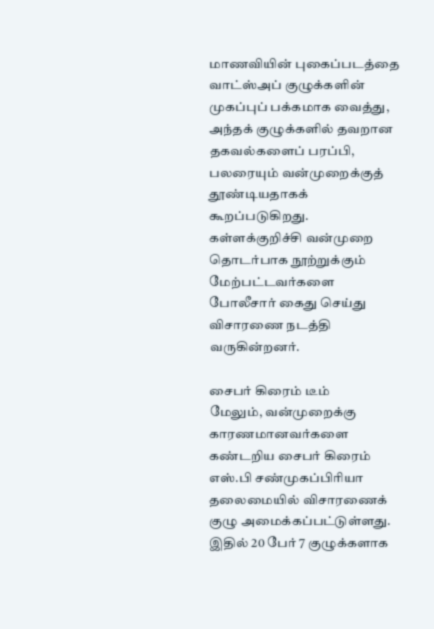மாணவியின் புகைப்படத்தை வாட்ஸ்அப் குழுக்களின் முகப்புப் பக்கமாக வைத்து, அந்தக் குழுக்களில் தவறான தகவல்களைப் பரப்பி, பலரையும் வன்முறைக்குத் தூண்டியதாகக் கூறப்படுகிறது. கள்ளக்குறிச்சி வன்முறை தொடர்பாக நூற்றுக்கும் மேற்பட்டவர்களை போலீசார் கைது செய்து விசாரணை நடத்தி வருகின்றனர்.

சைபர் கிரைம் டீம்
மேலும், வன்முறைக்கு காரணமானவர்களை கண்டறிய சைபர் கிரைம் எஸ்.பி சண்முகப்பிரியா தலைமையில் விசாரணைக் குழு அமைக்கப்பட்டுள்ளது. இதில் 20 பேர் 7 குழுக்களாக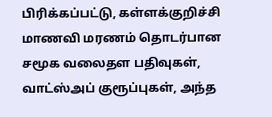பிரிக்கப்பட்டு, கள்ளக்குறிச்சி மாணவி மரணம் தொடர்பான சமூக வலைதள பதிவுகள், வாட்ஸ்அப் குரூப்புகள், அந்த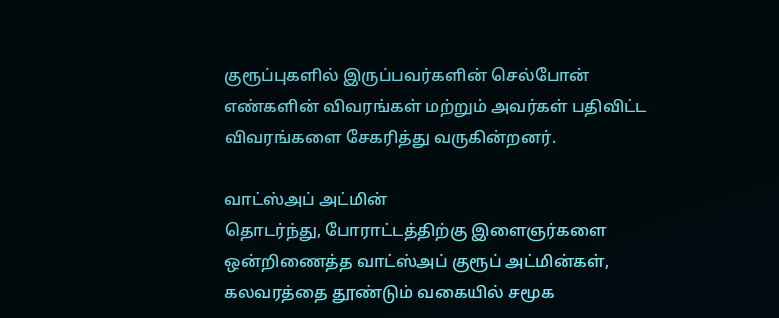குரூப்புகளில் இருப்பவர்களின் செல்போன் எண்களின் விவரங்கள் மற்றும் அவர்கள் பதிவிட்ட விவரங்களை சேகரித்து வருகின்றனர்.

வாட்ஸ்அப் அட்மின்
தொடர்ந்து, போராட்டத்திற்கு இளைஞர்களை ஒன்றிணைத்த வாட்ஸ்அப் குரூப் அட்மின்கள், கலவரத்தை தூண்டும் வகையில் சமூக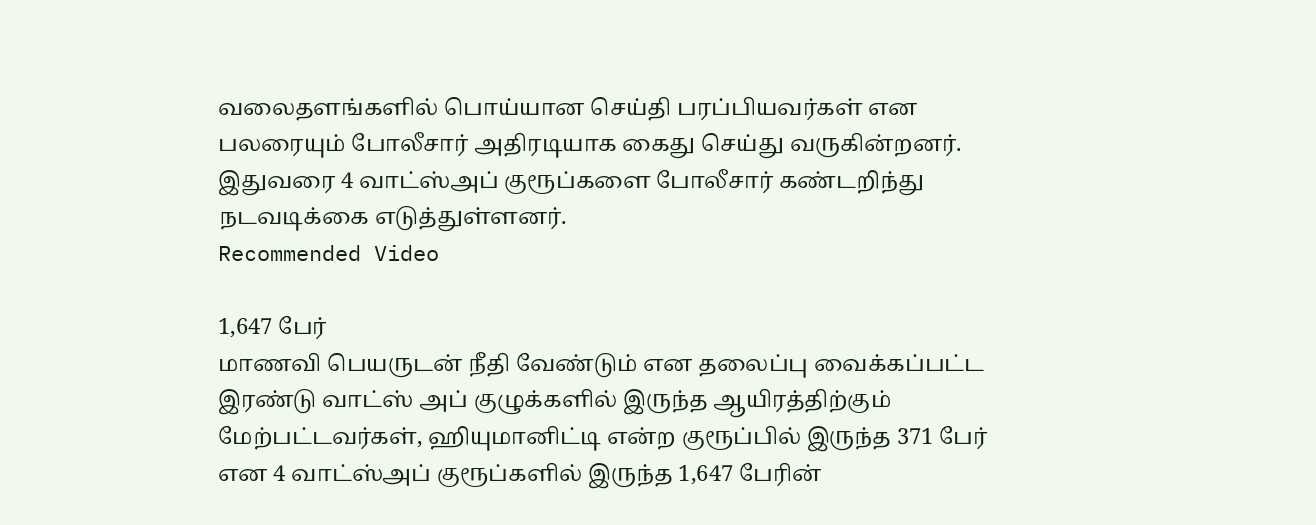வலைதளங்களில் பொய்யான செய்தி பரப்பியவர்கள் என பலரையும் போலீசார் அதிரடியாக கைது செய்து வருகின்றனர். இதுவரை 4 வாட்ஸ்அப் குரூப்களை போலீசார் கண்டறிந்து நடவடிக்கை எடுத்துள்ளனர்.
Recommended Video

1,647 பேர்
மாணவி பெயருடன் நீதி வேண்டும் என தலைப்பு வைக்கப்பட்ட இரண்டு வாட்ஸ் அப் குழுக்களில் இருந்த ஆயிரத்திற்கும் மேற்பட்டவர்கள், ஹியுமானிட்டி என்ற குரூப்பில் இருந்த 371 பேர் என 4 வாட்ஸ்அப் குரூப்களில் இருந்த 1,647 பேரின்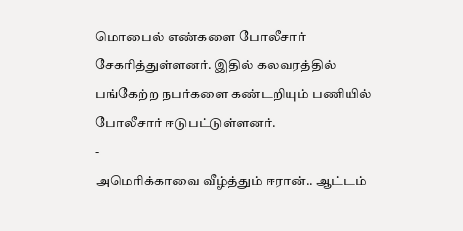மொபைல் எண்களை போலீசார் சேகரித்துள்ளனர். இதில் கலவரத்தில் பங்கேற்ற நபர்களை கண்டறியும் பணியில் போலீசார் ஈடுபட்டுள்ளனர்.
-
அமெரிக்காவை வீழ்த்தும் ஈரான்.. ஆட்டம்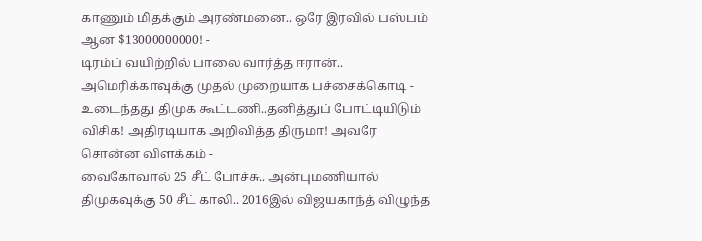காணும் மிதக்கும் அரண்மனை.. ஒரே இரவில் பஸ்பம் ஆன $13000000000! -
டிரம்ப் வயிற்றில் பாலை வார்த்த ஈரான்.. அமெரிக்காவுக்கு முதல் முறையாக பச்சைக்கொடி -
உடைந்தது திமுக கூட்டணி..தனித்துப் போட்டியிடும் விசிக! அதிரடியாக அறிவித்த திருமா! அவரே சொன்ன விளக்கம் -
வைகோவால் 25 சீட் போச்சு.. அன்புமணியால் திமுகவுக்கு 50 சீட் காலி.. 2016இல் விஜயகாந்த் விழுந்த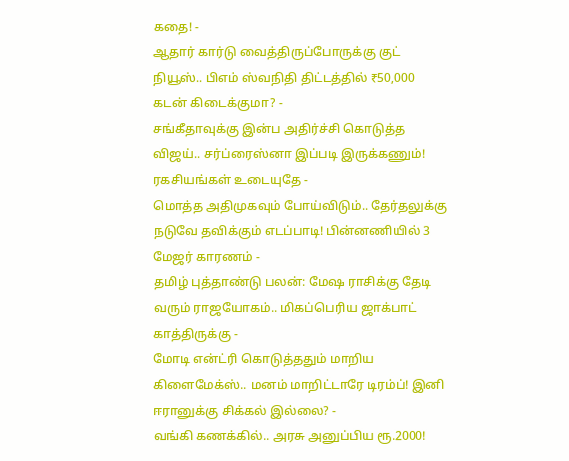கதை! -
ஆதார் கார்டு வைத்திருப்போருக்கு குட் நியூஸ்.. பிஎம் ஸ்வநிதி திட்டத்தில் ₹50,000 கடன் கிடைக்குமா? -
சங்கீதாவுக்கு இன்ப அதிர்ச்சி கொடுத்த விஜய்.. சர்ப்ரைஸ்னா இப்படி இருக்கணும்! ரகசியங்கள் உடையுதே -
மொத்த அதிமுகவும் போய்விடும்.. தேர்தலுக்கு நடுவே தவிக்கும் எடப்பாடி! பின்னணியில் 3 மேஜர் காரணம் -
தமிழ் புத்தாண்டு பலன்: மேஷ ராசிக்கு தேடி வரும் ராஜயோகம்.. மிகப்பெரிய ஜாக்பாட் காத்திருக்கு -
மோடி என்ட்ரி கொடுத்ததும் மாறிய கிளைமேக்ஸ்.. மனம் மாறிட்டாரே டிரம்ப்! இனி ஈரானுக்கு சிக்கல் இல்லை? -
வங்கி கணக்கில்.. அரசு அனுப்பிய ரூ.2000!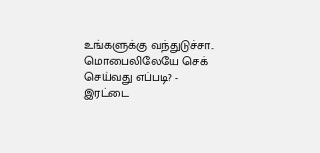உங்களுக்கு வந்துடுச்சா.. மொபைலிலேயே செக் செய்வது எப்படி? -
இரட்டை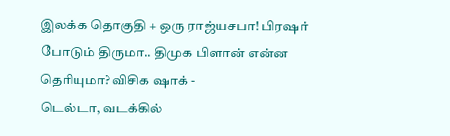இலக்க தொகுதி + ஒரு ராஜ்யசபா! பிரஷர் போடும் திருமா.. திமுக பிளான் என்ன தெரியுமா? விசிக ஷாக் -
டெல்டா, வடக்கில்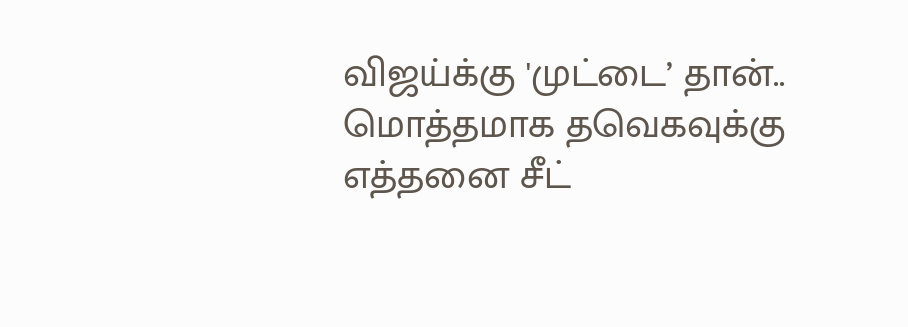விஜய்க்கு 'முட்டை’ தான்.. மொத்தமாக தவெகவுக்கு எத்தனை சீட்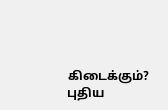கிடைக்கும்? புதிய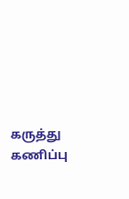கருத்து கணிப்பு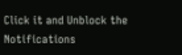Click it and Unblock the Notifications